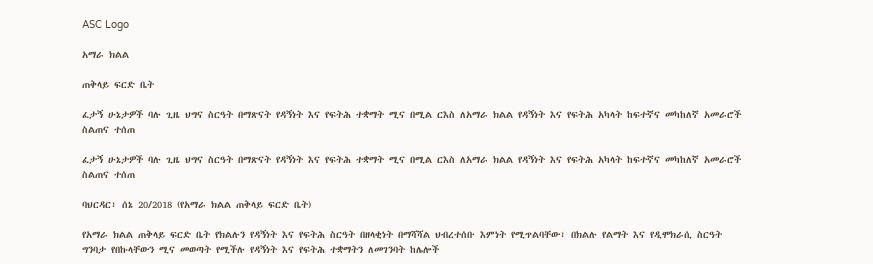ASC Logo

አማራ ክልል

ጠቅላይ ፍርድ ቤት

ፈታኝ ሁኔታዎች ባሉ ጊዜ ህግና ስርዓት በማጽናት የዳኝነት እና የፍትሕ ተቋማት ሚና በሚል ርእስ ለአማራ ክልል የዳኝነት እና የፍትሕ አካላት ከፍተኛና መካከለኛ አመራሮች ስልጠና ተሰጠ

ፈታኝ ሁኔታዎች ባሉ ጊዜ ህግና ስርዓት በማጽናት የዳኝነት እና የፍትሕ ተቋማት ሚና በሚል ርእስ ለአማራ ክልል የዳኝነት እና የፍትሕ አካላት ከፍተኛና መካከለኛ አመራሮች ስልጠና ተሰጠ

ባህርዳር፣ ሰኔ 20/2018 (የአማራ ክልል ጠቅላይ ፍርድ ቤት)

የአማራ ክልል ጠቅላይ ፍርድ ቤት የክልሉን የዳኝነት እና የፍትሕ ስርዓት በዘላቂነት በማሻሻል ህብረተሰቡ እምነት የሚጥልባቸው፣ በክልሉ የልማት እና የዲሞክራሲ ስርዓት ግንባታ የበኩላቸውን ሚና መወጣት የሚችሉ የዳኝነት እና የፍትሕ ተቋማትን ለመገንባት ከሌሎች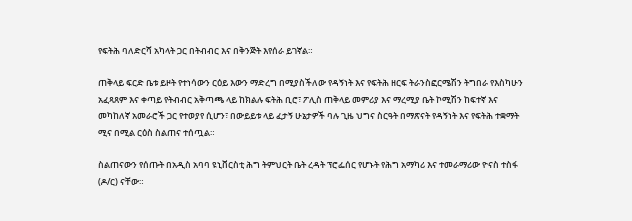የፍትሕ ባለድርሻ አካላት ጋር በትብብር እና በቅንጅት እየሰራ ይገኛል።

ጠቅላይ ፍርድ ቤቱ ይዞት የተነሳውን ርዕይ እውን ማድረግ በሚያስችለው የዳኝነት እና የፍትሕ ዘርፍ ትራንስፎርሜሽን ትግበራ የእስካሁን አፈጻጸም እና ቀጣይ የትብብር አቅጣጫ ላይ ከክልሉ ፍትሕ ቢሮ፣ ፖሊስ ጠቅላይ መምሪያ እና ማረሚያ ቤት ኮሚሽን ከፍተኛ እና መካከለኛ አመራሮች ጋር የተወያየ ሲሆን፣ በውይይቱ ላይ ፈታኝ ሁኔታዎች ባሉ ጊዜ ህግና ስርዓት በማጽናት የዳኝነት እና የፍትሕ ተቋማት ሚና በሚል ርዕስ ስልጠና ተሰጧል።

ስልጠናውን የሰጡት በአዲስ አባባ ዩኒቨርስቲ ሕግ ትምህርት ቤት ረዳት ፕሮፌሰር የሆኑት የሕግ አማካሪ እና ተመራማሪው ዮናስ ተስፋ (ዶ/ር) ናቸው።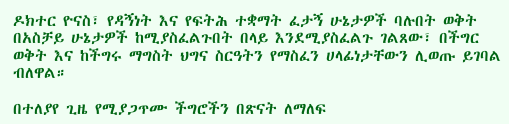ዶክተር ዮናስ፣ የዳኝነት እና የፍትሕ ተቋማት ፈታኝ ሁኔታዎች ባሉበት ወቅት በአስቻይ ሁኔታዎች ከሚያስፈልጉበት በላይ እንደሚያስፈልጉ ገልጸው፣ በችግር ወቅት እና ከችግሩ ማግስት ህግና ስርዓትን የማስፈን ሀላፊነታቸውን ሊወጡ ይገባል ብለዋል።

በተለያየ ጊዜ የሚያጋጥሙ ችግሮችን በጽናት ለማለፍ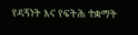የዳኝነት እና የፍትሕ ተቋማት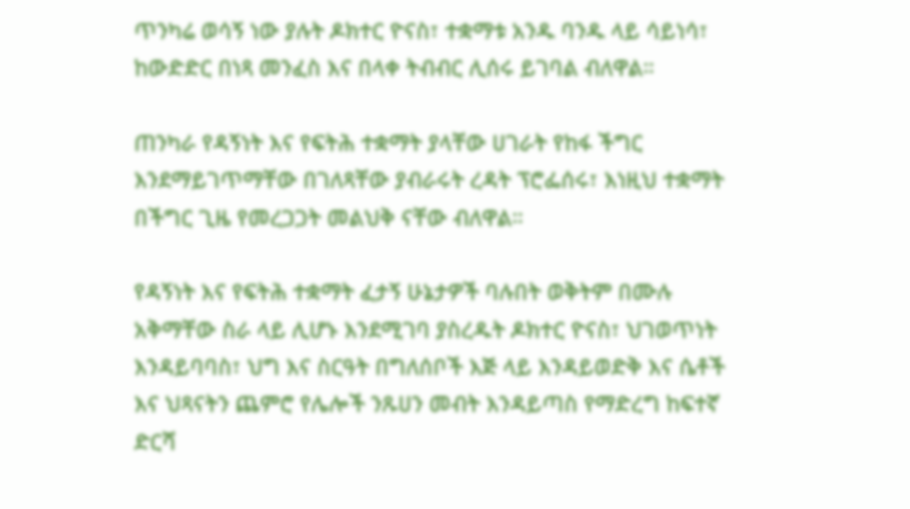ጥንካሬ ወሳኝ ነው ያሉት ዶክተር ዮናስ፣ ተቋማቱ አንዱ ባንዱ ላይ ሳይነሳ፣ ከውድድር በነጻ መንፈስ እና በላቀ ትብብር ሊሰሩ ይገባል ብለዋል።

ጠንካራ የዳኝነት እና የፍትሕ ተቋማት ያላቸው ሀገራት የከፋ ችግር እንደማይገጥማቸው በገለጻቸው ያብራሩት ረዳት ፕሮፌሰሩ፣ እነዚህ ተቋማት በችግር ጊዜ የመረጋጋት መልህቅ ናቸው ብለዋል።

የዳኝነት እና የፍትሕ ተቋማት ፈታኝ ሁኔታዎች ባሉበት ወቅትም በሙሉ አቅማቸው ስራ ላይ ሊሆኑ እንደሚገባ ያስረዱት ዶክተር ዮናስ፣ ህገወጥነት እንዳይባባስ፣ ህግ እና ስርዓት በግለሰቦች እጅ ላይ እንዳይወድቅ እና ሴቶች እና ህጻናትን ጨምሮ የሌሎች ንጹሀን መብት እንዳይጣስ የማድረግ ከፍተኛ ድርሻ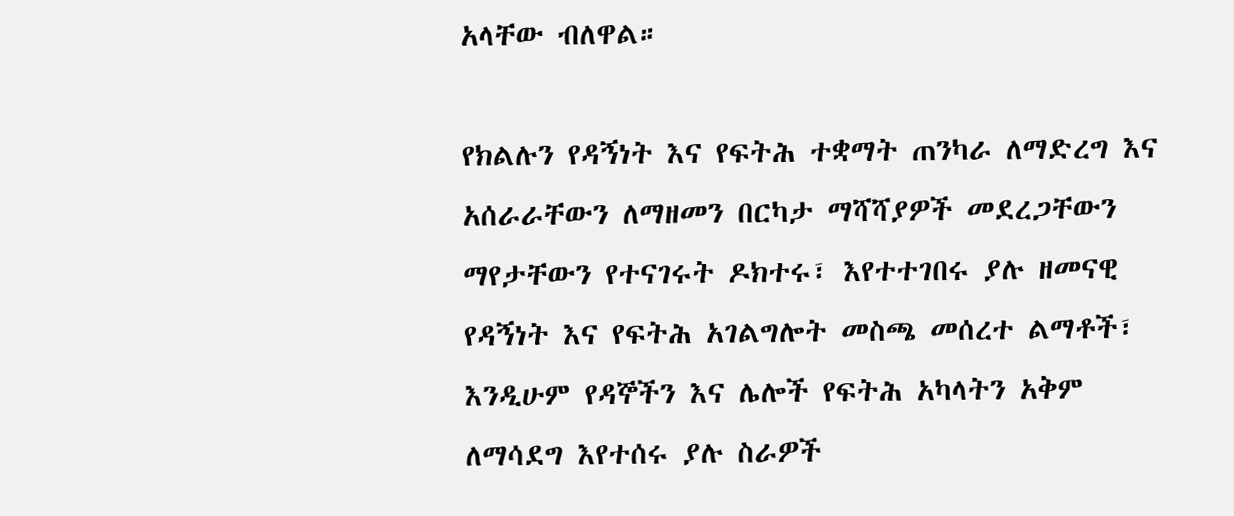አላቸው ብለዋል።

የክልሉን የዳኝነት እና የፍትሕ ተቋማት ጠንካራ ለማድረግ እና አሰራራቸውን ለማዘመን በርካታ ማሻሻያዎች መደረጋቸውን ማየታቸውን የተናገሩት ዶክተሩ፣ እየተተገበሩ ያሉ ዘመናዊ የዳኝነት እና የፍትሕ አገልግሎት መስጫ መሰረተ ልማቶች፣ እንዲሁም የዳኞችን እና ሌሎች የፍትሕ አካላትን አቅም ለማሳደግ እየተሰሩ ያሉ ስራዎች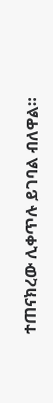ተጠናክረው ሊቀጥሉ ይገባል ብለዋል።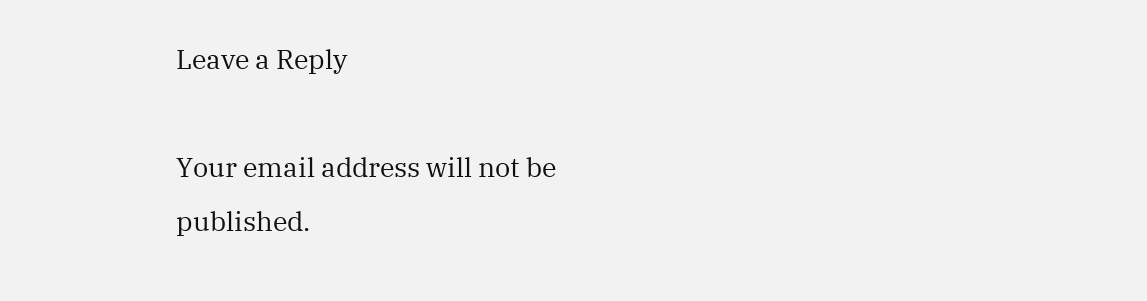Leave a Reply

Your email address will not be published.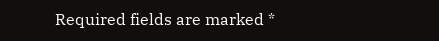Required fields are marked *